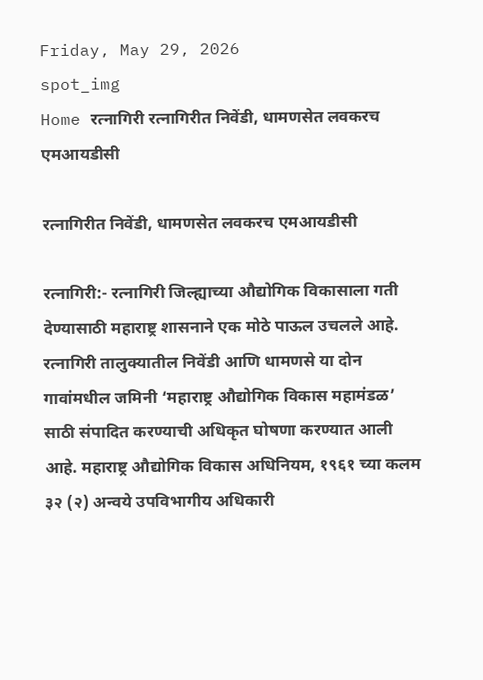Friday, May 29, 2026
spot_img
Home रत्नागिरी रत्नागिरीत निवेंडी, धामणसेत लवकरच एमआयडीसी

रत्नागिरीत निवेंडी, धामणसेत लवकरच एमआयडीसी

रत्नागिरी:- रत्नागिरी जिल्ह्याच्या औद्योगिक विकासाला गती देण्यासाठी महाराष्ट्र शासनाने एक मोठे पाऊल उचलले आहे. रत्नागिरी तालुक्यातील निवेंडी आणि धामणसे या दोन गावांमधील जमिनी ‘महाराष्ट्र औद्योगिक विकास महामंडळ’ साठी संपादित करण्याची अधिकृत घोषणा करण्यात आली आहे. महाराष्ट्र औद्योगिक विकास अधिनियम, १९६१ च्या कलम ३२ (२) अन्वये उपविभागीय अधिकारी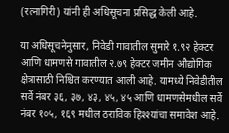(रत्नागिरी) यांनी ही अधिसूचना प्रसिद्ध केली आहे.

या अधिसूचनेनुसार, निवेडी गावातील सुमारे १.९२ हेक्टर आणि धामणसे गावातील २.७९ हेक्टर जमीन औद्योगिक क्षेत्रासाठी निश्चित करण्यात आली आहे. यामध्ये निवेडीतील सर्वे नंबर ३६, ३७, ४३, ४५, ४५ आणि धामणसेमधील सर्वे नंबर १०५, १६९ मधील ठराविक हिश्श्यांचा समावेश आहे.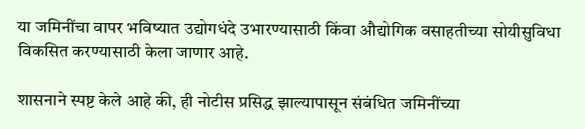या जमिनींचा वापर भविष्यात उद्योगधंदे उभारण्यासाठी किंवा औद्योगिक वसाहतीच्या सोयीसुविधा विकसित करण्यासाठी केला जाणार आहे.

शासनाने स्पष्ट केले आहे की, ही नोटीस प्रसिद्ध झाल्यापासून संबंधित जमिनींच्या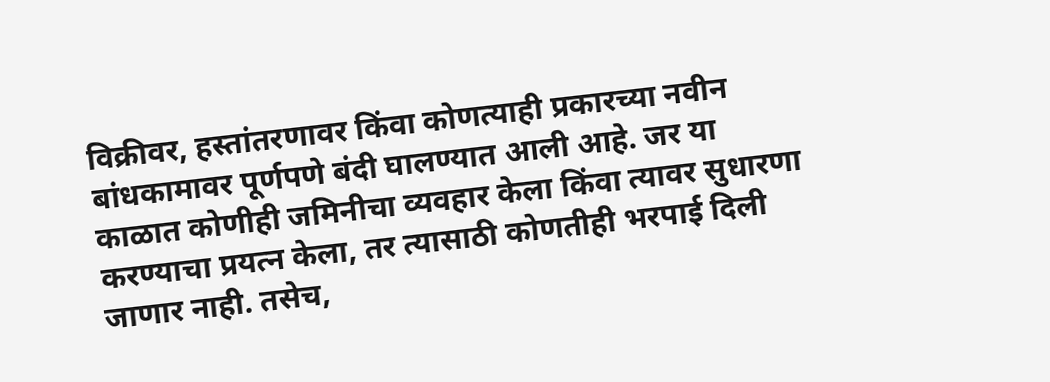विक्रीवर, हस्तांतरणावर किंवा कोणत्याही प्रकारच्या नवीन बांधकामावर पूर्णपणे बंदी घालण्यात आली आहे. जर या काळात कोणीही जमिनीचा व्यवहार केला किंवा त्यावर सुधारणा करण्याचा प्रयत्न केला, तर त्यासाठी कोणतीही भरपाई दिली जाणार नाही. तसेच,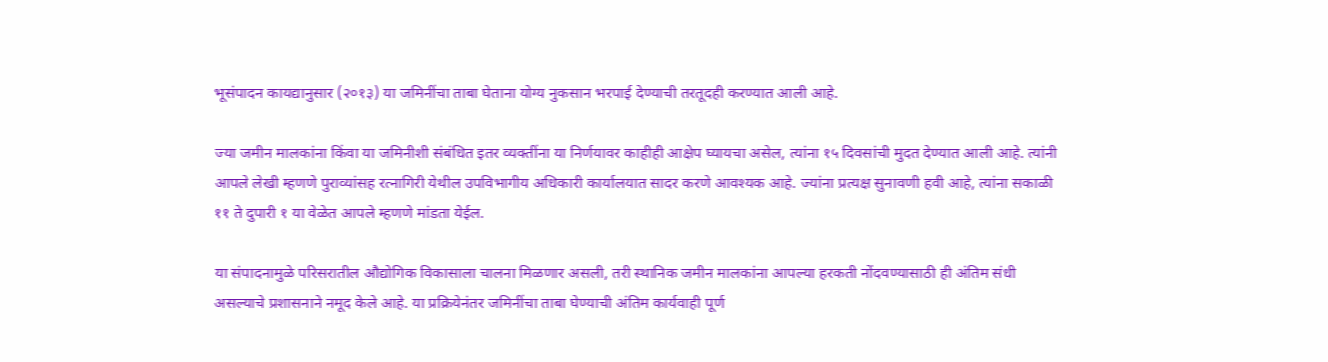भूसंपादन कायद्यानुसार (२०१३) या जमिनींचा ताबा घेताना योग्य नुकसान भरपाई देण्याची तरतूदही करण्यात आली आहे.

ज्या जमीन मालकांना किंवा या जमिनीशी संबंधित इतर व्यक्तींना या निर्णयावर काहीही आक्षेप घ्यायचा असेल, त्यांना १५ दिवसांची मुदत देण्यात आली आहे. त्यांनी आपले लेखी म्हणणे पुराव्यांसह रत्नागिरी येथील उपविभागीय अधिकारी कार्यालयात सादर करणे आवश्यक आहे. ज्यांना प्रत्यक्ष सुनावणी हवी आहे, त्यांना सकाळी ११ ते दुपारी १ या वेळेत आपले म्हणणे मांडता येईल.

या संपादनामुळे परिसरातील औद्योगिक विकासाला चालना मिळणार असली, तरी स्थानिक जमीन मालकांना आपल्या हरकती नोंदवण्यासाठी ही अंतिम संधी असल्याचे प्रशासनाने नमूद केले आहे. या प्रक्रियेनंतर जमिनींचा ताबा घेण्याची अंतिम कार्यवाही पूर्ण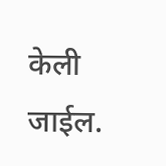केली जाईल.